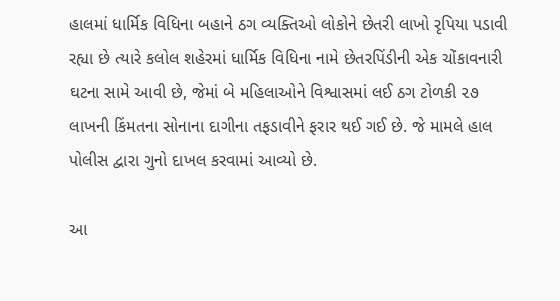હાલમાં ધાર્મિક વિધિના બહાને ઠગ વ્યક્તિઓ લોકોને છેતરી લાખો રૃપિયા પડાવી રહ્યા છે ત્યારે કલોલ શહેરમાં ધાર્મિક વિધિના નામે છેતરપિંડીની એક ચોંકાવનારી ઘટના સામે આવી છે, જેમાં બે મહિલાઓને વિશ્વાસમાં લઈ ઠગ ટોળકી ૨૭ લાખની કિંમતના સોનાના દાગીના તફડાવીને ફરાર થઈ ગઈ છે. જે મામલે હાલ પોલીસ દ્વારા ગુનો દાખલ કરવામાં આવ્યો છે.

આ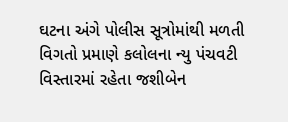ઘટના અંગે પોલીસ સૂત્રોમાંથી મળતી વિગતો પ્રમાણે કલોલના ન્યુ પંચવટી વિસ્તારમાં રહેતા જશીબેન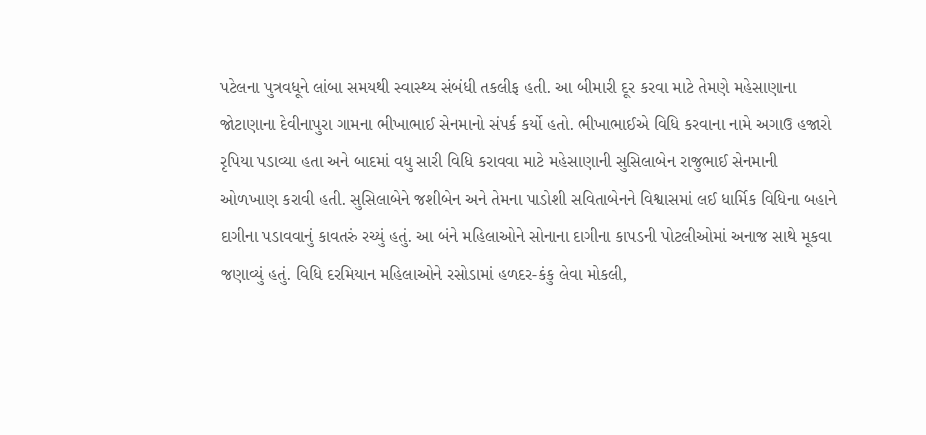પટેલના પુત્રવધૂને લાંબા સમયથી સ્વાસ્થ્ય સંબંધી તકલીફ હતી. આ બીમારી દૂર કરવા માટે તેમણે મહેસાણાના જોટાણાના દેવીનાપુરા ગામના ભીખાભાઈ સેનમાનો સંપર્ક કર્યો હતો. ભીખાભાઈએ વિધિ કરવાના નામે અગાઉ હજારો રૃપિયા પડાવ્યા હતા અને બાદમાં વધુ સારી વિધિ કરાવવા માટે મહેસાણાની સુસિલાબેન રાજુભાઈ સેનમાની ઓળખાણ કરાવી હતી. સુસિલાબેને જશીબેન અને તેમના પાડોશી સવિતાબેનને વિશ્વાસમાં લઈ ધાર્મિક વિધિના બહાને દાગીના પડાવવાનું કાવતરું રચ્યું હતું. આ બંને મહિલાઓને સોનાના દાગીના કાપડની પોટલીઓમાં અનાજ સાથે મૂકવા જણાવ્યું હતું. વિધિ દરમિયાન મહિલાઓને રસોડામાં હળદર-કંકુ લેવા મોકલી,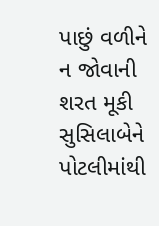પાછું વળીને ન જોવાની શરત મૂકી સુસિલાબેને પોટલીમાંથી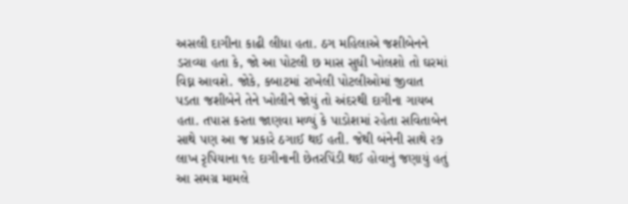અસલી દાગીના કાઢી લીધા હતા. ઠગ મહિલાએ જશીબેનને ડરાવ્યા હતા કે, જો આ પોટલી છ માસ સુધી ખોલશો તો ઘરમાં વિઘ્ન આવશે. જોકે, કબાટમાં રાખેલી પોટલીઓમાં જીવાત પડતા જશીબેને તેને ખોલીને જોયું તો અંદરથી દાગીના ગાયબ હતા. તપાસ કરતા જાણવા મળ્યું કે પાડોશમાં રહેતા સવિતાબેન સાથે પણ આ જ પ્રકારે ઠગાઈ થઈ હતી. જેથી બંનેની સાથે ૨૭ લાખ રૃપિયાના ૧૯ દાગીનાની છેતરપિંડી થઈ હોવાનું જણાયું હતું આ સમગ્ર મામલે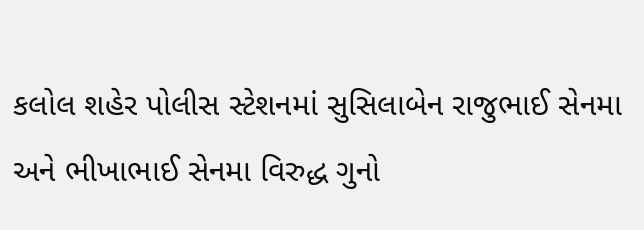કલોલ શહેર પોલીસ સ્ટેશનમાં સુસિલાબેન રાજુભાઈ સેનમા અને ભીખાભાઈ સેનમા વિરુદ્ધ ગુનો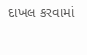દાખલ કરવામાં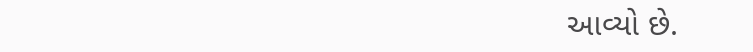આવ્યો છે.